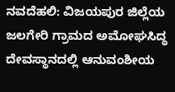ನವದೆಹಲಿ: ವಿಜಯಪುರ ಜಿಲ್ಲೆಯ ಜಲಗೇರಿ ಗ್ರಾಮದ ಅಮೋಘಸಿದ್ಧ ದೇವಸ್ಥಾನದಲ್ಲಿ ಆನುವಂಶೀಯ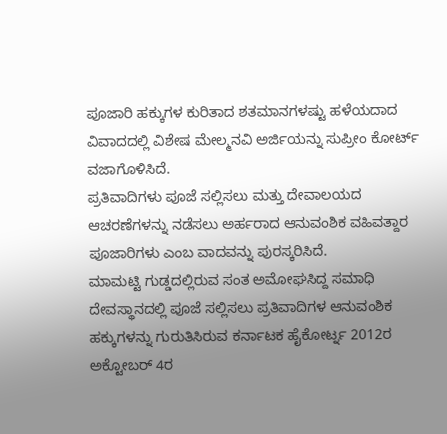ಪೂಜಾರಿ ಹಕ್ಕುಗಳ ಕುರಿತಾದ ಶತಮಾನಗಳಷ್ಟು ಹಳೆಯದಾದ ವಿವಾದದಲ್ಲಿ ವಿಶೇಷ ಮೇಲ್ಮನವಿ ಅರ್ಜಿಯನ್ನು ಸುಪ್ರೀಂ ಕೋರ್ಟ್ ವಜಾಗೊಳಿಸಿದೆ.
ಪ್ರತಿವಾದಿಗಳು ಪೂಜೆ ಸಲ್ಲಿಸಲು ಮತ್ತು ದೇವಾಲಯದ ಆಚರಣೆಗಳನ್ನು ನಡೆಸಲು ಅರ್ಹರಾದ ಆನುವಂಶಿಕ ವಹಿವತ್ದಾರ ಪೂಜಾರಿಗಳು ಎಂಬ ವಾದವನ್ನು ಪುರಸ್ಕರಿಸಿದೆ.
ಮಾಮಟ್ಟಿ ಗುಡ್ಡದಲ್ಲಿರುವ ಸಂತ ಅಮೋಘಸಿದ್ದ ಸಮಾಧಿ ದೇವಸ್ಥಾನದಲ್ಲಿ ಪೂಜೆ ಸಲ್ಲಿಸಲು ಪ್ರತಿವಾದಿಗಳ ಆನುವಂಶಿಕ ಹಕ್ಕುಗಳನ್ನು ಗುರುತಿಸಿರುವ ಕರ್ನಾಟಕ ಹೈಕೋರ್ಟ್ನ 2012ರ ಅಕ್ಟೋಬರ್ 4ರ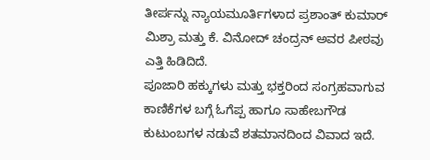ತೀರ್ಪನ್ನು ನ್ಯಾಯಮೂರ್ತಿಗಳಾದ ಪ್ರಶಾಂತ್ ಕುಮಾರ್ ಮಿಶ್ರಾ ಮತ್ತು ಕೆ. ವಿನೋದ್ ಚಂದ್ರನ್ ಅವರ ಪೀಠವು ಎತ್ತಿ ಹಿಡಿದಿದೆ.
ಪೂಜಾರಿ ಹಕ್ಕುಗಳು ಮತ್ತು ಭಕ್ತರಿಂದ ಸಂಗ್ರಹವಾಗುವ ಕಾಣಿಕೆಗಳ ಬಗ್ಗೆ ಓಗೆಪ್ಪ ಹಾಗೂ ಸಾಹೇಬಗೌಡ ಕುಟುಂಬಗಳ ನಡುವೆ ಶತಮಾನದಿಂದ ವಿವಾದ ಇದೆ.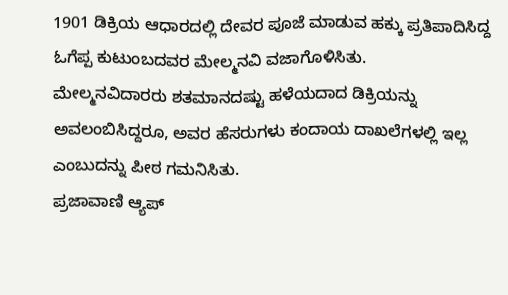1901 ಡಿಕ್ರಿಯ ಆಧಾರದಲ್ಲಿ ದೇವರ ಪೂಜೆ ಮಾಡುವ ಹಕ್ಕು ಪ್ರತಿಪಾದಿಸಿದ್ದ ಓಗೆಪ್ಪ ಕುಟುಂಬದವರ ಮೇಲ್ಮನವಿ ವಜಾಗೊಳಿಸಿತು.
ಮೇಲ್ಮನವಿದಾರರು ಶತಮಾನದಷ್ಟು ಹಳೆಯದಾದ ಡಿಕ್ರಿಯನ್ನು ಅವಲಂಬಿಸಿದ್ದರೂ, ಅವರ ಹೆಸರುಗಳು ಕಂದಾಯ ದಾಖಲೆಗಳಲ್ಲಿ ಇಲ್ಲ ಎಂಬುದನ್ನು ಪೀಠ ಗಮನಿಸಿತು.
ಪ್ರಜಾವಾಣಿ ಆ್ಯಪ್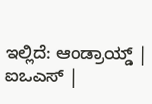ಇಲ್ಲಿದೆ: ಆಂಡ್ರಾಯ್ಡ್ | ಐಒಎಸ್ |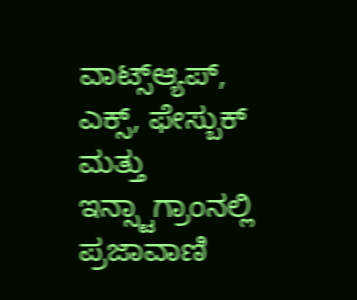ವಾಟ್ಸ್ಆ್ಯಪ್, ಎಕ್ಸ್, ಫೇಸ್ಬುಕ್ ಮತ್ತು ಇನ್ಸ್ಟಾಗ್ರಾಂನಲ್ಲಿ ಪ್ರಜಾವಾಣಿ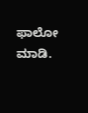ಫಾಲೋ ಮಾಡಿ.